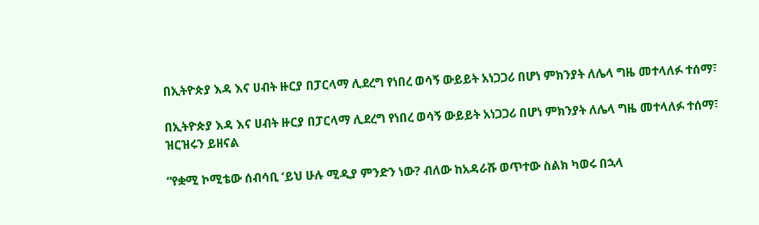በኢትዮጵያ እዳ እና ሀብት ዙርያ በፓርላማ ሊደረግ የነበረ ወሳኝ ውይይት አነጋጋሪ በሆነ ምክንያት ለሌላ ግዜ መተላለፉ ተሰማ፣

በኢትዮጵያ እዳ እና ሀብት ዙርያ በፓርላማ ሊደረግ የነበረ ወሳኝ ውይይት አነጋጋሪ በሆነ ምክንያት ለሌላ ግዜ መተላለፉ ተሰማ፣ ዝርዝሩን ይዘናል

“የቋሚ ኮሚቴው ሰብሳቢ ‘ይህ ሁሉ ሚዲያ ምንድን ነው? ብለው ከአዳራሹ ወጥተው ስልክ ካወሩ በኋላ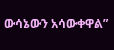ውሳኔውን አሳውቀዋል”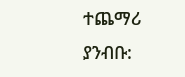ተጨማሪ ያንብቡ: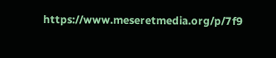https://www.meseretmedia.org/p/7f9